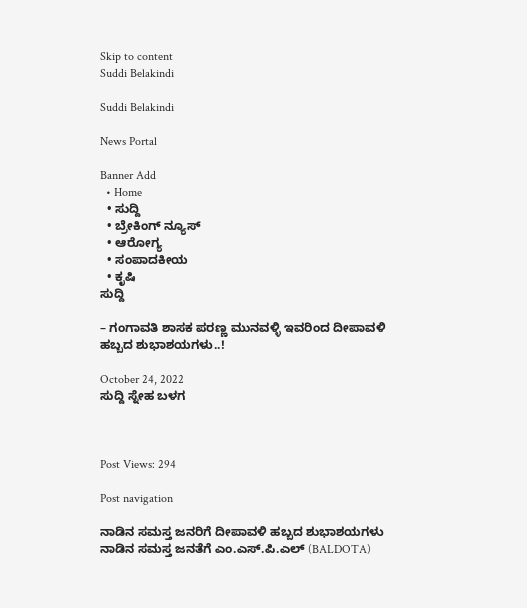Skip to content
Suddi Belakindi

Suddi Belakindi

News Portal

Banner Add
  • Home
  • ಸುದ್ದಿ
  • ಬ್ರೇಕಿಂಗ್ ನ್ಯೂಸ್
  • ಆರೋಗ್ಯ
  • ಸಂಪಾದಕೀಯ
  • ಕೃಷಿ
ಸುದ್ದಿ

– ಗಂಗಾವತಿ ಶಾಸಕ ಪರಣ್ಣ ಮುನವಳ್ಳಿ ಇವರಿಂದ ದೀಪಾವಳಿ ಹಬ್ಬದ ಶುಭಾಶಯಗಳು..!

October 24, 2022
ಸುದ್ದಿ ಸ್ನೇಹ ಬಳಗ



Post Views: 294

Post navigation

ನಾಡಿನ ಸಮಸ್ತ ಜನರಿಗೆ ದೀಪಾವಳಿ ಹಬ್ಬದ ಶುಭಾಶಯಗಳು
ನಾಡಿನ ಸಮಸ್ತ ಜನತೆಗೆ ಎಂ.ಎಸ್.ಪಿ.ಎಲ್ (BALDOTA)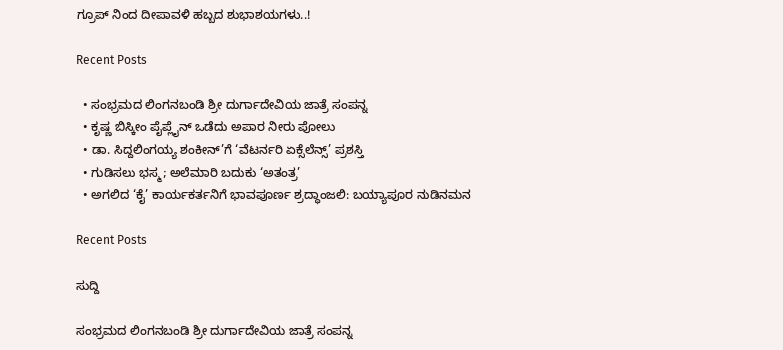ಗ್ರೂಪ್ ನಿಂದ ದೀಪಾವಳಿ ಹಬ್ಬದ ಶುಭಾಶಯಗಳು..!

Recent Posts

  • ಸಂಭ್ರಮದ ಲಿಂಗನಬಂಡಿ ಶ್ರೀ ದುರ್ಗಾದೇವಿಯ ಜಾತ್ರೆ ಸಂಪನ್ನ
  • ಕೃಷ್ಣ ಬಿಸ್ಕೀಂ ಪೈಪ್ಲೈನ್ ಒಡೆದು ಅಪಾರ ನೀರು ಪೋಲು
  • ಡಾ. ಸಿದ್ದಲಿಂಗಯ್ಯ ಶಂಕೀನ್’ಗೆ ‘ವೆಟರ್ನರಿ ಏಕ್ಸೆಲೆನ್ಸ್’ ಪ್ರಶಸ್ತಿ
  • ಗುಡಿಸಲು ಭಸ್ಮ; ಅಲೆಮಾರಿ ಬದುಕು ‘ಅತಂತ್ರ’
  • ಅಗಲಿದ ‘ಕೈ’ ಕಾರ್ಯಕರ್ತನಿಗೆ ಭಾವಪೂರ್ಣ ಶ್ರದ್ಧಾಂಜಲಿ: ಬಯ್ಯಾಪೂರ ನುಡಿನಮನ

Recent Posts

ಸುದ್ದಿ

ಸಂಭ್ರಮದ ಲಿಂಗನಬಂಡಿ ಶ್ರೀ ದುರ್ಗಾದೇವಿಯ ಜಾತ್ರೆ ಸಂಪನ್ನ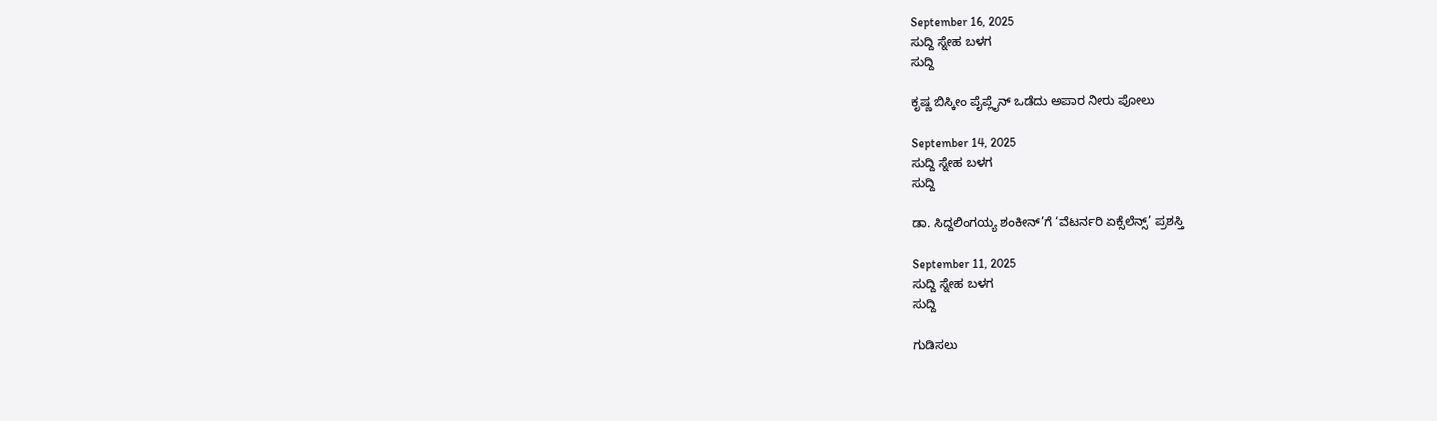September 16, 2025
ಸುದ್ದಿ ಸ್ನೇಹ ಬಳಗ
ಸುದ್ದಿ

ಕೃಷ್ಣ ಬಿಸ್ಕೀಂ ಪೈಪ್ಲೈನ್ ಒಡೆದು ಅಪಾರ ನೀರು ಪೋಲು

September 14, 2025
ಸುದ್ದಿ ಸ್ನೇಹ ಬಳಗ
ಸುದ್ದಿ

ಡಾ. ಸಿದ್ದಲಿಂಗಯ್ಯ ಶಂಕೀನ್’ಗೆ ‘ವೆಟರ್ನರಿ ಏಕ್ಸೆಲೆನ್ಸ್’ ಪ್ರಶಸ್ತಿ

September 11, 2025
ಸುದ್ದಿ ಸ್ನೇಹ ಬಳಗ
ಸುದ್ದಿ

ಗುಡಿಸಲು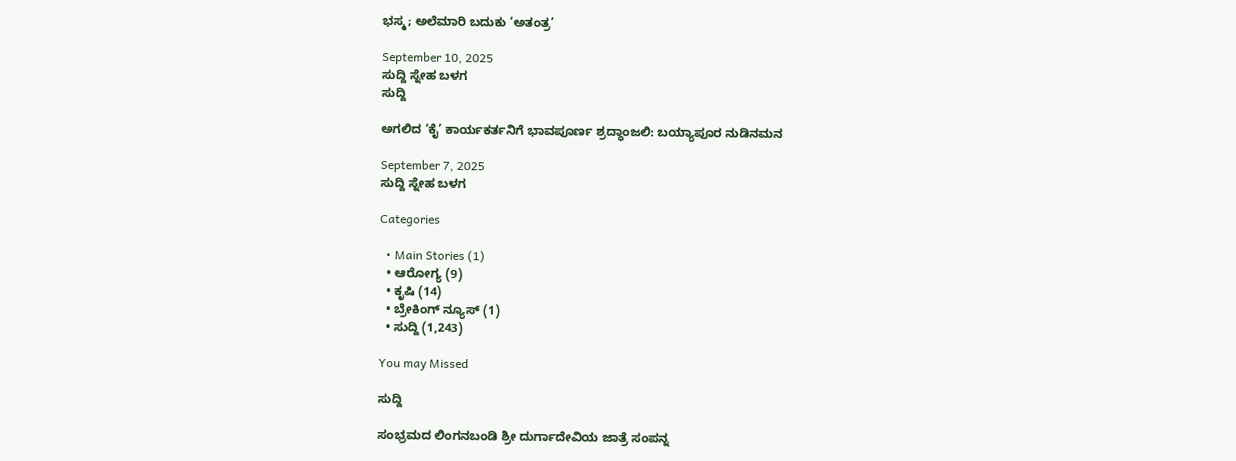ಭಸ್ಮ; ಅಲೆಮಾರಿ ಬದುಕು ‘ಅತಂತ್ರ’

September 10, 2025
ಸುದ್ದಿ ಸ್ನೇಹ ಬಳಗ
ಸುದ್ದಿ

ಅಗಲಿದ ‘ಕೈ’ ಕಾರ್ಯಕರ್ತನಿಗೆ ಭಾವಪೂರ್ಣ ಶ್ರದ್ಧಾಂಜಲಿ: ಬಯ್ಯಾಪೂರ ನುಡಿನಮನ

September 7, 2025
ಸುದ್ದಿ ಸ್ನೇಹ ಬಳಗ

Categories

  • Main Stories (1)
  • ಆರೋಗ್ಯ (9)
  • ಕೃಷಿ (14)
  • ಬ್ರೇಕಿಂಗ್ ನ್ಯೂಸ್ (1)
  • ಸುದ್ದಿ (1,243)

You may Missed

ಸುದ್ದಿ

ಸಂಭ್ರಮದ ಲಿಂಗನಬಂಡಿ ಶ್ರೀ ದುರ್ಗಾದೇವಿಯ ಜಾತ್ರೆ ಸಂಪನ್ನ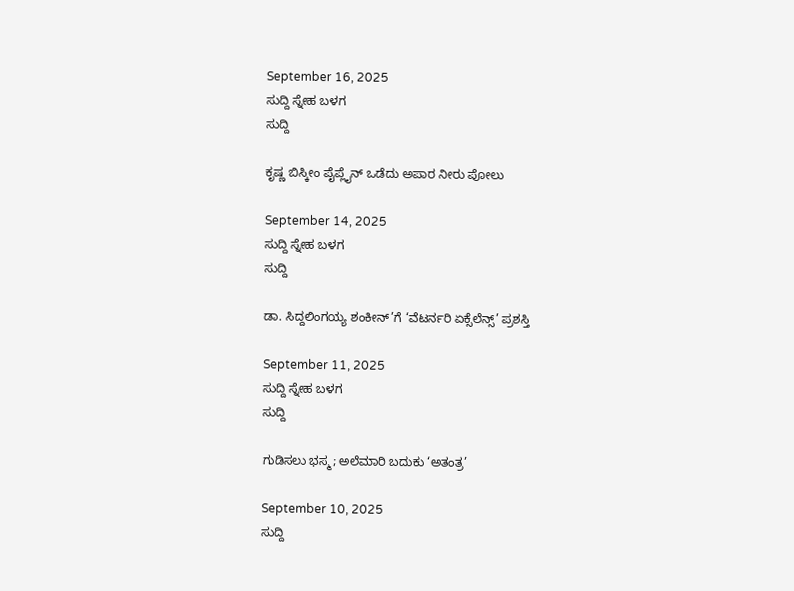September 16, 2025
ಸುದ್ದಿ ಸ್ನೇಹ ಬಳಗ
ಸುದ್ದಿ

ಕೃಷ್ಣ ಬಿಸ್ಕೀಂ ಪೈಪ್ಲೈನ್ ಒಡೆದು ಅಪಾರ ನೀರು ಪೋಲು

September 14, 2025
ಸುದ್ದಿ ಸ್ನೇಹ ಬಳಗ
ಸುದ್ದಿ

ಡಾ. ಸಿದ್ದಲಿಂಗಯ್ಯ ಶಂಕೀನ್’ಗೆ ‘ವೆಟರ್ನರಿ ಏಕ್ಸೆಲೆನ್ಸ್’ ಪ್ರಶಸ್ತಿ

September 11, 2025
ಸುದ್ದಿ ಸ್ನೇಹ ಬಳಗ
ಸುದ್ದಿ

ಗುಡಿಸಲು ಭಸ್ಮ; ಅಲೆಮಾರಿ ಬದುಕು ‘ಅತಂತ್ರ’

September 10, 2025
ಸುದ್ದಿ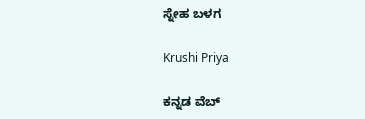ಸ್ನೇಹ ಬಳಗ

Krushi Priya

ಕನ್ನಡ ವೆಬ್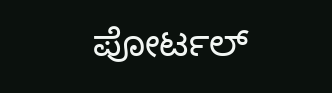ಪೋರ್ಟಲ್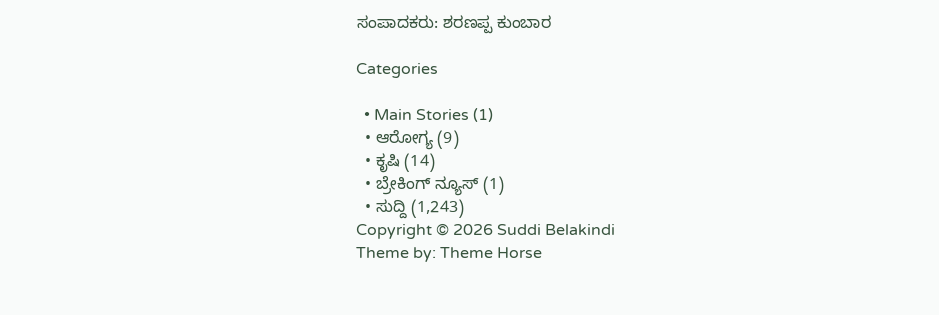ಸಂಪಾದಕರು: ಶರಣಪ್ಪ ಕುಂಬಾರ

Categories

  • Main Stories (1)
  • ಆರೋಗ್ಯ (9)
  • ಕೃಷಿ (14)
  • ಬ್ರೇಕಿಂಗ್ ನ್ಯೂಸ್ (1)
  • ಸುದ್ದಿ (1,243)
Copyright © 2026 Suddi Belakindi
Theme by: Theme Horse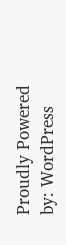Proudly Powered by: WordPress